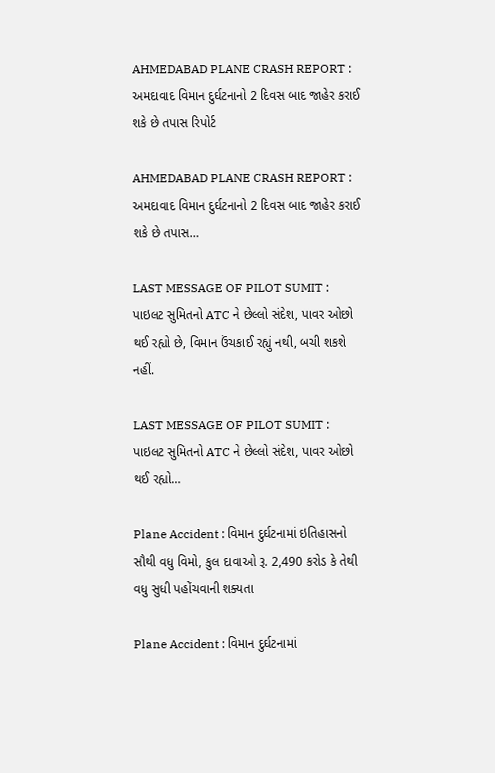AHMEDABAD PLANE CRASH REPORT : અમદાવાદ વિમાન દુર્ઘટનાનો 2 દિવસ બાદ જાહેર કરાઈ શકે છે તપાસ રિપોર્ટ

AHMEDABAD PLANE CRASH REPORT : અમદાવાદ વિમાન દુર્ઘટનાનો 2 દિવસ બાદ જાહેર કરાઈ શકે છે તપાસ…

LAST MESSAGE OF PILOT SUMIT : પાઇલટ સુમિતનો ATC ને છેલ્લો સંદેશ, પાવર ઓછો થઈ રહ્યો છે, વિમાન ઉંચકાઈ રહ્યું નથી, બચી શકશે નહીં.

LAST MESSAGE OF PILOT SUMIT : પાઇલટ સુમિતનો ATC ને છેલ્લો સંદેશ, પાવર ઓછો થઈ રહ્યો…

Plane Accident : વિમાન દુર્ઘટનામાં ઇતિહાસનો સૌથી વધુ વિમો, કુલ દાવાઓ રૂ. 2,490 કરોડ કે તેથી વધુ સુધી પહોંચવાની શક્યતા

Plane Accident : વિમાન દુર્ઘટનામાં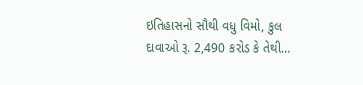ઇતિહાસનો સૌથી વધુ વિમો, કુલ દાવાઓ રૂ. 2,490 કરોડ કે તેથી…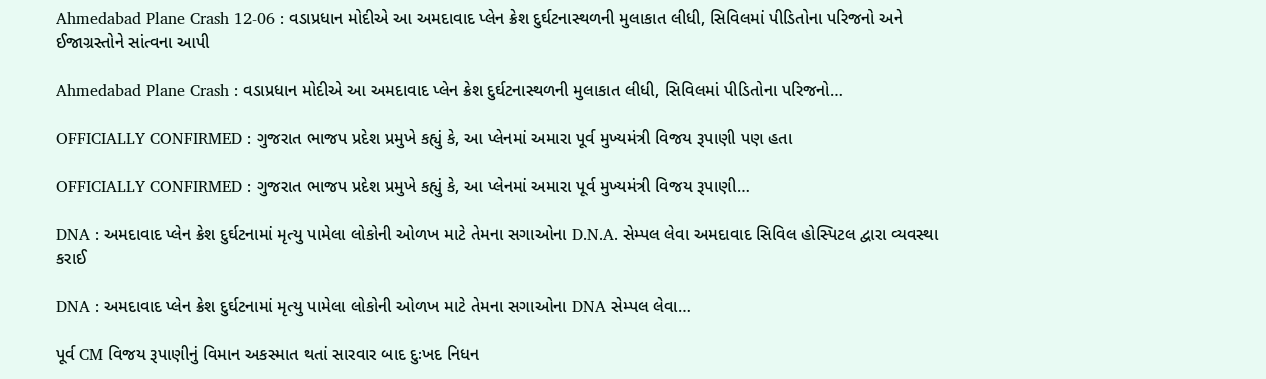Ahmedabad Plane Crash 12-06 : વડાપ્રધાન મોદીએ આ અમદાવાદ પ્લેન ક્રેશ દુર્ઘટનાસ્થળની મુલાકાત લીધી, સિવિલમાં પીડિતોના પરિજનો અને ઈજાગ્રસ્તોને સાંત્વના આપી

Ahmedabad Plane Crash : વડાપ્રધાન મોદીએ આ અમદાવાદ પ્લેન ક્રેશ દુર્ઘટનાસ્થળની મુલાકાત લીધી, સિવિલમાં પીડિતોના પરિજનો…

OFFICIALLY CONFIRMED : ગુજરાત ભાજપ પ્રદેશ પ્રમુખે કહ્યું કે, આ પ્લેનમાં અમારા પૂર્વ મુખ્યમંત્રી વિજય રૂપાણી પણ હતા

OFFICIALLY CONFIRMED : ગુજરાત ભાજપ પ્રદેશ પ્રમુખે કહ્યું કે, આ પ્લેનમાં અમારા પૂર્વ મુખ્યમંત્રી વિજય રૂપાણી…

DNA : અમદાવાદ પ્લેન ક્રેશ દુર્ઘટનામાં મૃત્યુ પામેલા લોકોની ઓળખ માટે તેમના સગાઓના D.N.A. સેમ્પલ લેવા અમદાવાદ સિવિલ હોસ્પિટલ દ્વારા વ્યવસ્થા કરાઈ

DNA : અમદાવાદ પ્લેન ક્રેશ દુર્ઘટનામાં મૃત્યુ પામેલા લોકોની ઓળખ માટે તેમના સગાઓના DNA સેમ્પલ લેવા…

પૂર્વ CM વિજય રૂપાણીનું વિમાન અકસ્માત થતાં સારવાર બાદ દુઃખદ નિધન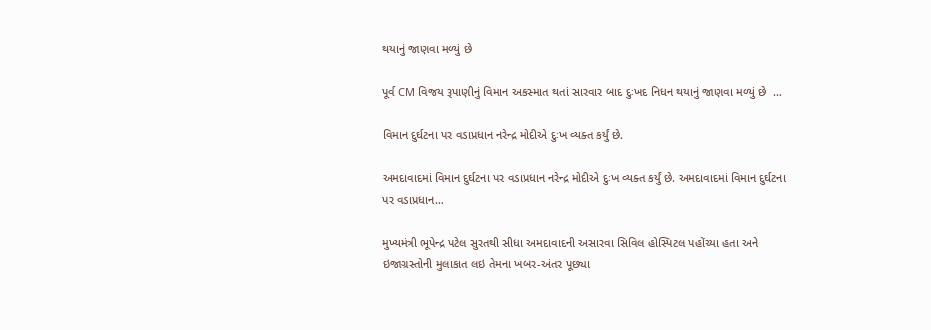થયાનું જાણવા મળ્યું છે

પૂર્વ CM વિજય રૂપાણીનું વિમાન અકસ્માત થતાં સારવાર બાદ દુઃખદ નિધન થયાનું જાણવા મળ્યું છે  …

વિમાન દુર્ઘટના પર વડાપ્રધાન નરેન્દ્ર મોદીએ દુઃખ વ્યક્ત કર્યું છે.

અમદાવાદમાં વિમાન દુર્ઘટના પર વડાપ્રધાન નરેન્દ્ર મોદીએ દુઃખ વ્યક્ત કર્યું છે. અમદાવાદમાં વિમાન દુર્ઘટના પર વડાપ્રધાન…

મુખ્યમંત્રી ભૂપેન્દ્ર પટેલ સુરતથી સીધા અમદાવાદની અસારવા સિવિલ હોસ્પિટલ પહોંચ્યા હતા અને ઇજાગ્રસ્તોની મુલાકાત લઇ તેમના ખબર-અંતર પૂછ્યા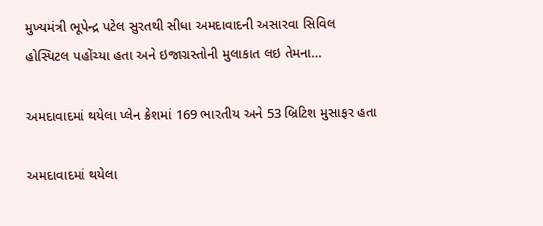મુખ્યમંત્રી ભૂપેન્દ્ર પટેલ સુરતથી સીધા અમદાવાદની અસારવા સિવિલ હોસ્પિટલ પહોંચ્યા હતા અને ઇજાગ્રસ્તોની મુલાકાત લઇ તેમના…

અમદાવાદમાં થયેલા પ્લેન ક્રેશમાં 169 ભારતીય અને 53 બ્રિટિશ મુસાફર હતા

અમદાવાદમાં થયેલા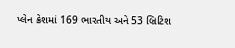પ્લેન ક્રેશમાં 169 ભારતીય અને 53 બ્રિટિશ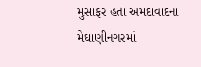મુસાફર હતા અમદાવાદના મેઘાણીનગરમાં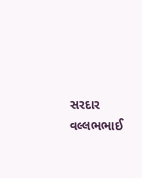સરદાર વલ્લભભાઈ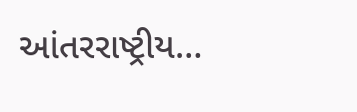આંતરરાષ્ટ્રીય…